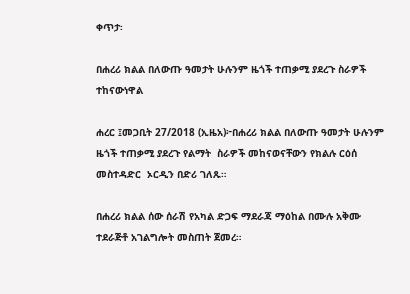ቀጥታ፡

በሐረሪ ክልል በለውጡ ዓመታት ሁሉንም ዜጎች ተጠቃሚ ያደረጉ ስራዎች ተከናውነዋል

ሐረር ፤መጋቢት 27/2018 (ኢዜአ)፦በሐረሪ ክልል በለውጡ ዓመታት ሁሉንም ዜጎች ተጠቃሚ ያደረጉ የልማት  ስራዎች መከናወናቸውን የክልሉ ርዕሰ መስተዳድር  ኦርዲን በድሪ ገለጹ።

በሐረሪ ክልል ሰው ሰራሽ የአካል ድጋፍ ማደራጃ ማዕከል በሙሉ አቅሙ ተደራጅቶ አገልግሎት መስጠት ጀመረ።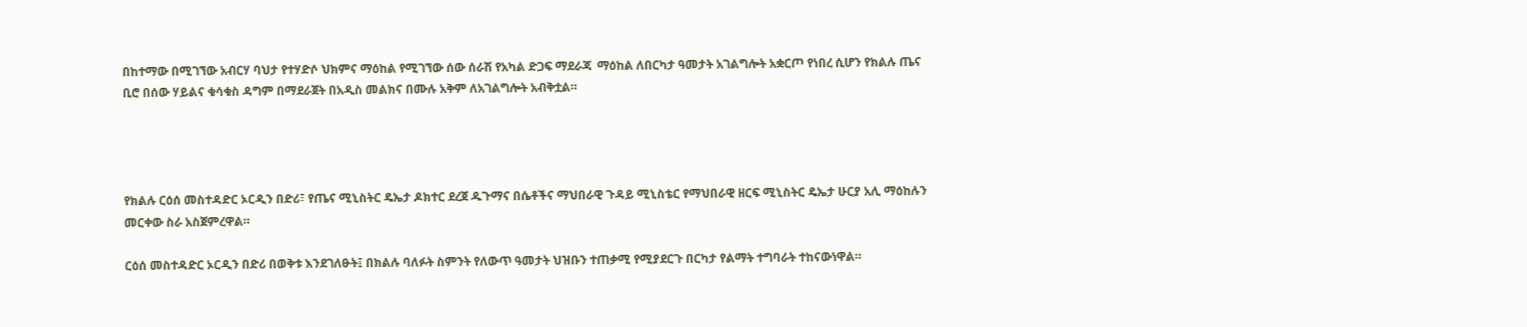በከተማው በሚገኘው አብርሃ ባህታ የተሃድሶ ህክምና ማዕከል የሚገኘው ሰው ሰራሽ የአካል ድጋፍ ማደራጃ  ማዕከል ለበርካታ ዓመታት አገልግሎት አቋርጦ የነበረ ሲሆን የክልሉ ጤና ቢሮ በሰው ሃይልና ቁሳቁስ ዳግም በማደራጀት በአዲስ መልክና በሙሉ አቅም ለአገልግሎት አብቅቷል።




የክልሉ ርዕሰ መስተዳድር ኦርዲን በድሪ፣ የጤና ሚኒስትር ዴኤታ ዶክተር ደረጀ ዱጉማና በሴቶችና ማህበራዊ ጉዳይ ሚኒስቴር የማህበራዊ ዘርፍ ሚኒስትር ዴኤታ ሁርያ አሊ ማዕከሉን መርቀው ስራ አስጀምረዋል።

ርዕሰ መስተዳድር ኦርዲን በድሪ በወቅቱ እንደገለፁት፤ በክልሉ ባለፉት ስምንት የለውጥ ዓመታት ህዝቡን ተጠቃሚ የሚያደርጉ በርካታ የልማት ተግባራት ተከናውነዋል።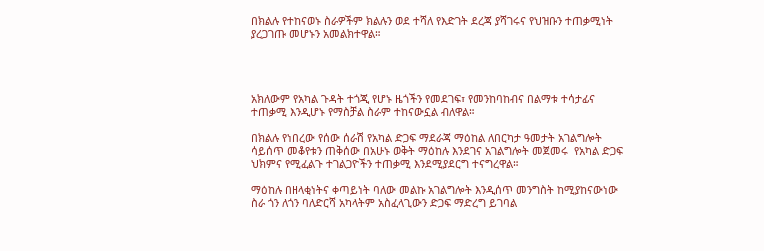በክልሉ የተከናወኑ ስራዎችም ክልሉን ወደ ተሻለ የእድገት ደረጃ ያሻገሩና የህዝቡን ተጠቃሚነት ያረጋገጡ መሆኑን አመልክተዋል።




አክለውም የአካል ጉዳት ተጎጂ የሆኑ ዜጎችን የመደገፍ፣ የመንከባከብና በልማቱ ተሳታፊና ተጠቃሚ እንዲሆኑ የማስቻል ስራም ተከናውኗል ብለዋል።

በክልሉ የነበረው የሰው ሰራሽ የአካል ድጋፍ ማደራጃ ማዕከል ለበርካታ ዓመታት አገልግሎት ሳይሰጥ መቆየቱን ጠቅሰው በአሁኑ ወቅት ማዕከሉ እንደገና አገልግሎት መጀመሩ  የአካል ድጋፍ ህክምና የሚፈልጉ ተገልጋዮችን ተጠቃሚ እንደሚያደርግ ተናግረዋል።

ማዕከሉ በዘላቂነትና ቀጣይነት ባለው መልኩ አገልግሎት እንዲሰጥ መንግስት ከሚያከናውነው ስራ ጎን ለጎን ባለድርሻ አካላትም አስፈላጊውን ድጋፍ ማድረግ ይገባል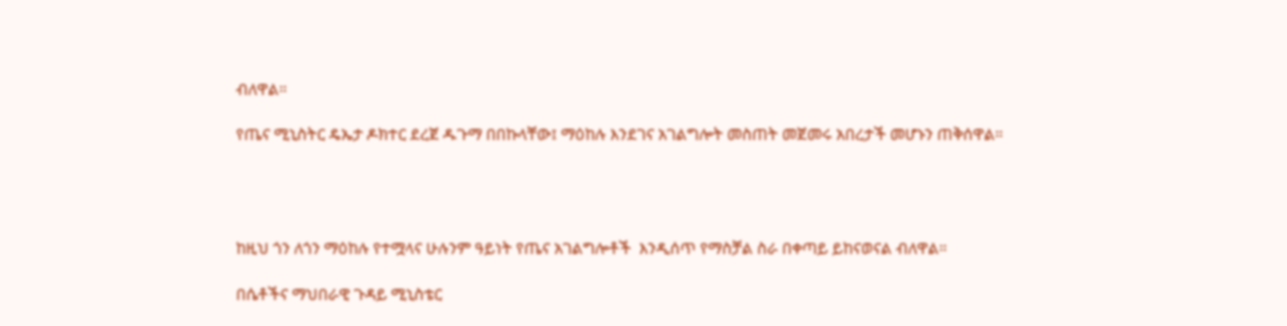ብለዋል።

የጤና ሚኒስትር ዴኤታ ዶክተር ደረጀ ዱጉማ በበኩላቸው፤ ማዕከሉ እንደገና አገልግሎት መስጠት መጀመሩ አበረታች መሆኑን ጠቅሰዋል።




ከዚህ ጎን ለጎን ማዕከሉ የተሟላና ሁሉንም ዓይነት የጤና አገልግሎቶች  እንዲሰጥ የማስቻል ስራ በቀጣይ ይከናወናል ብለዋል።

በሴቶችና ማህበራዊ ጉዳይ ሚኒስቴር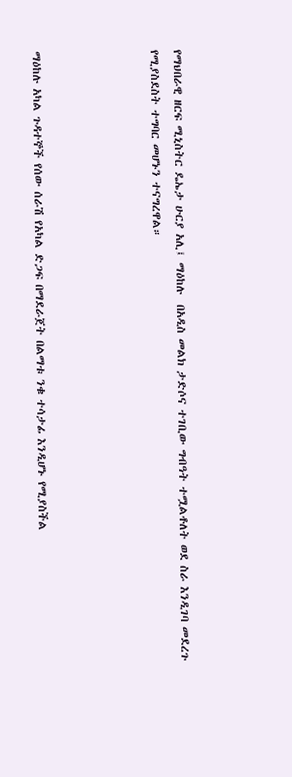የማህበራዊ ዘርፍ ሚኒስትር ዴኤታ ሁርያ አሊ፤ ማዕከሉ  በአዲስ መልክ ታድሶና ተገቢው ግብዓት ተሟልቶለት ወደ ስራ እንዲገባ መደረጉ የሚያስደስት ተግባር መሆኑን ተናግረዋል።




ማዕከሉ አካል ጉዳተኞች የሰው ሰራሽ የአካል ድጋፍ በማደራጀት በልማቱ ንቁ ተሳታፊ እንዲሆኑ የሚያስችል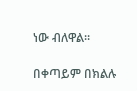ነው ብለዋል።

በቀጣይም በክልሉ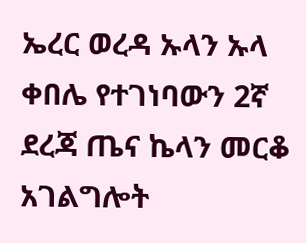ኤረር ወረዳ ኡላን ኡላ ቀበሌ የተገነባውን 2ኛ ደረጃ ጤና ኬላን መርቆ አገልግሎት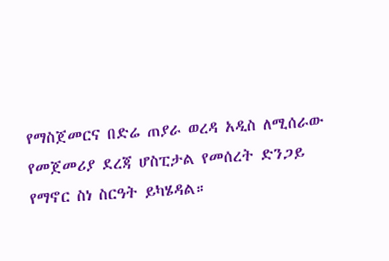የማስጀመርና በድሬ ጠያራ ወረዳ አዲስ ለሚሰራው የመጀመሪያ ደረጃ ሆስፒታል የመሰረት ድንጋይ የማኖር ስነ ስርዓት ይካሄዳል።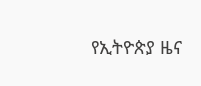የኢትዮጵያ ዜና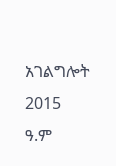አገልግሎት
2015
ዓ.ም